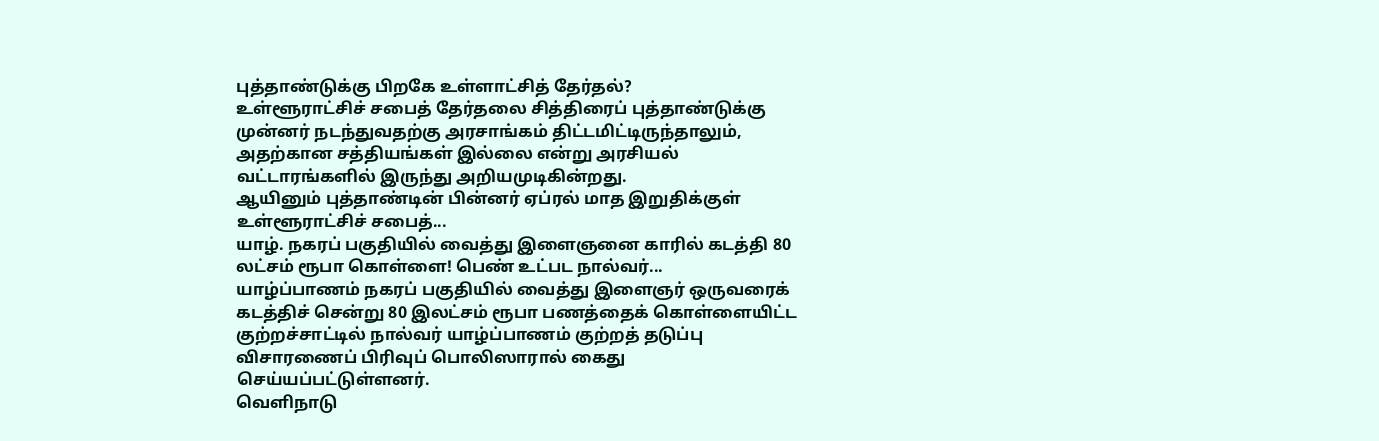புத்தாண்டுக்கு பிறகே உள்ளாட்சித் தேர்தல்?
உள்ளூராட்சிச் சபைத் தேர்தலை சித்திரைப் புத்தாண்டுக்கு முன்னர் நடந்துவதற்கு அரசாங்கம் திட்டமிட்டிருந்தாலும், அதற்கான சத்தியங்கள் இல்லை என்று அரசியல் வட்டாரங்களில் இருந்து அறியமுடிகின்றது.
ஆயினும் புத்தாண்டின் பின்னர் ஏப்ரல் மாத இறுதிக்குள் உள்ளூராட்சிச் சபைத்...
யாழ். நகரப் பகுதியில் வைத்து இளைஞனை காரில் கடத்தி 80 லட்சம் ரூபா கொள்ளை! பெண் உட்பட நால்வர்...
யாழ்ப்பாணம் நகரப் பகுதியில் வைத்து இளைஞர் ஒருவரைக் கடத்திச் சென்று 80 இலட்சம் ரூபா பணத்தைக் கொள்ளையிட்ட குற்றச்சாட்டில் நால்வர் யாழ்ப்பாணம் குற்றத் தடுப்பு விசாரணைப் பிரிவுப் பொலிஸாரால் கைது செய்யப்பட்டுள்ளனர்.
வெளிநாடு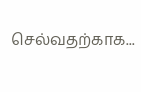செல்வதற்காக...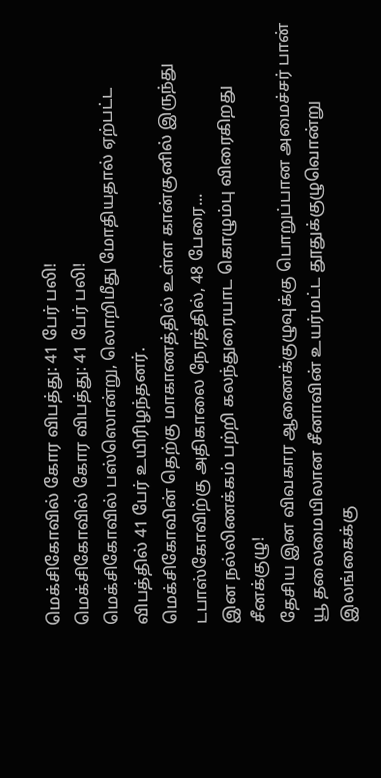மெக்சிகோவில் கோர விபத்து: 41 பேர் பலி!
மெக்சிகோவில் கோர விபத்து: 41 பேர் பலி!
மெக்சிகோவில் பஸ்ஸொன்று, லொறிமீது மோதியதால் ஏற்பட்ட விபத்தில் 41 பேர் உயிரிழந்தனர்.
மெக்சிகோவின் தெற்கு மாகாணத்தில் உள்ள கான்குனில் இருந்து டபாஸ்கோவிற்கு அதிகாலை நேரத்தில், 48 பேரை...
இன நல்லிணக்கம் பற்றி கலந்துரையாட கொழும்பு விரைகிறது சீனக்குழு!
தேசிய இன விவகார ஆணைக்குழுவுக்கு பொறுப்பான அமைச்சர் பான் யூ தலைமையிலான சீனாவின் உயர்மட்ட தூதுக்குழுவொன்று இலங்கைக்கு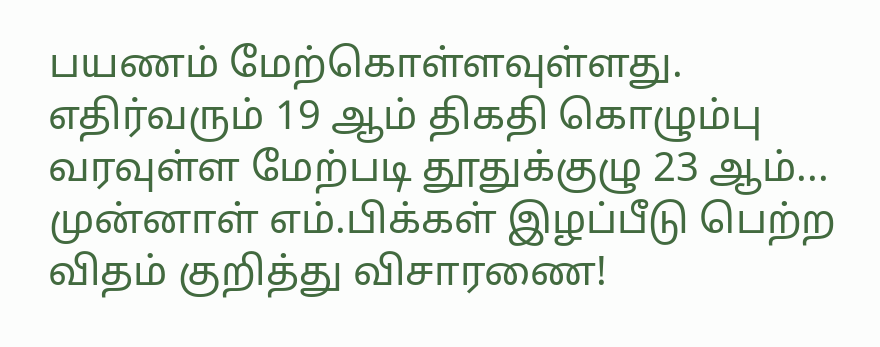பயணம் மேற்கொள்ளவுள்ளது.
எதிர்வரும் 19 ஆம் திகதி கொழும்பு வரவுள்ள மேற்படி தூதுக்குழு 23 ஆம்...
முன்னாள் எம்.பிக்கள் இழப்பீடு பெற்ற விதம் குறித்து விசாரணை!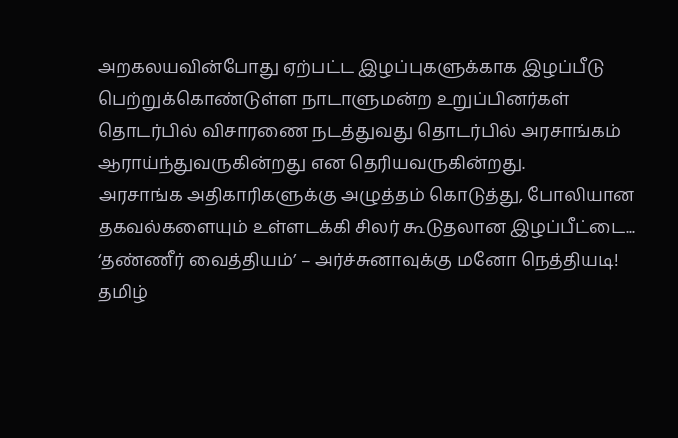அறகலயவின்போது ஏற்பட்ட இழப்புகளுக்காக இழப்பீடு பெற்றுக்கொண்டுள்ள நாடாளுமன்ற உறுப்பினர்கள் தொடர்பில் விசாரணை நடத்துவது தொடர்பில் அரசாங்கம் ஆராய்ந்துவருகின்றது என தெரியவருகின்றது.
அரசாங்க அதிகாரிகளுக்கு அழுத்தம் கொடுத்து, போலியான தகவல்களையும் உள்ளடக்கி சிலர் கூடுதலான இழப்பீட்டை...
‘தண்ணீர் வைத்தியம்’ – அர்ச்சுனாவுக்கு மனோ நெத்தியடி!
தமிழ்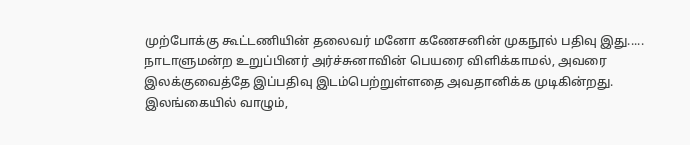முற்போக்கு கூட்டணியின் தலைவர் மனோ கணேசனின் முகநூல் பதிவு இது.....
நாடாளுமன்ற உறுப்பினர் அர்ச்சுனாவின் பெயரை விளிக்காமல், அவரை இலக்குவைத்தே இப்பதிவு இடம்பெற்றுள்ளதை அவதானிக்க முடிகின்றது.
இலங்கையில் வாழும்,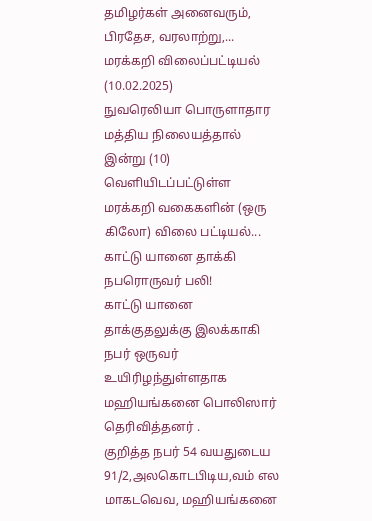தமிழர்கள் அனைவரும், பிரதேச, வரலாற்று,...
மரக்கறி விலைப்பட்டியல் (10.02.2025)
நுவரெலியா பொருளாதார மத்திய நிலையத்தால் இன்று (10) வெளியிடப்பட்டுள்ள மரக்கறி வகைகளின் (ஒரு கிலோ) விலை பட்டியல்...
காட்டு யானை தாக்கி நபரொருவர் பலி!
காட்டு யானை தாக்குதலுக்கு இலக்காகி நபர் ஒருவர் உயிரிழந்துள்ளதாக மஹியங்கனை பொலிஸார் தெரிவித்தனர் .
குறித்த நபர் 54 வயதுடைய 91/2,அலகொடபிடிய,வம் எல மாகடவெவ, மஹியங்கனை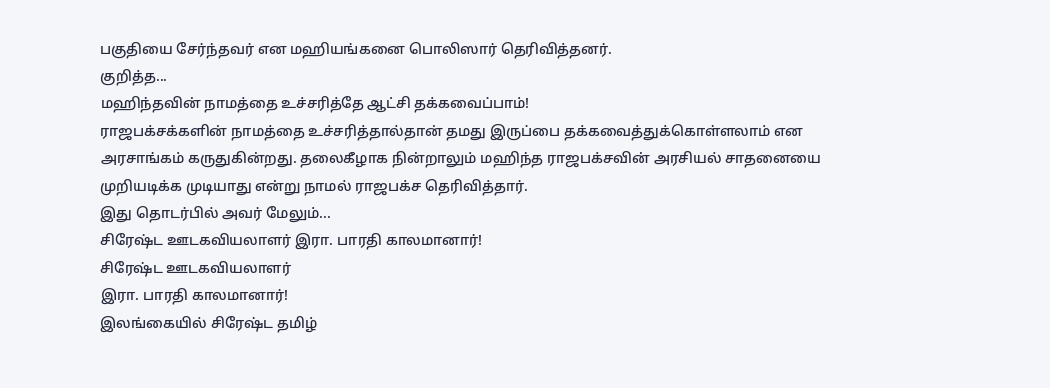பகுதியை சேர்ந்தவர் என மஹியங்கனை பொலிஸார் தெரிவித்தனர்.
குறித்த...
மஹிந்தவின் நாமத்தை உச்சரித்தே ஆட்சி தக்கவைப்பாம்!
ராஜபக்சக்களின் நாமத்தை உச்சரித்தால்தான் தமது இருப்பை தக்கவைத்துக்கொள்ளலாம் என அரசாங்கம் கருதுகின்றது. தலைகீழாக நின்றாலும் மஹிந்த ராஜபக்சவின் அரசியல் சாதனையை முறியடிக்க முடியாது என்று நாமல் ராஜபக்ச தெரிவித்தார்.
இது தொடர்பில் அவர் மேலும்...
சிரேஷ்ட ஊடகவியலாளர் இரா. பாரதி காலமானார்!
சிரேஷ்ட ஊடகவியலாளர்
இரா. பாரதி காலமானார்!
இலங்கையில் சிரேஷ்ட தமிழ்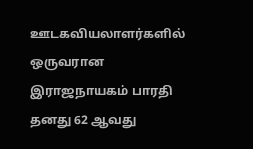ஊடகவியலாளர்களில் ஒருவரான இராஜநாயகம் பாரதி தனது 62 ஆவது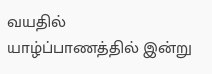வயதில் யாழ்ப்பாணத்தில் இன்று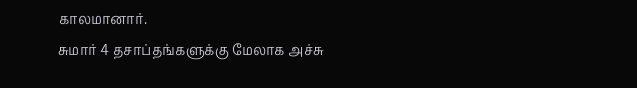காலமானார்.
சுமார் 4 தசாப்தங்களுக்கு மேலாக அச்சு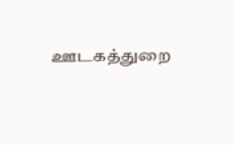ஊடகத்துறை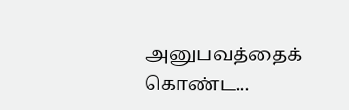அனுபவத்தைக் கொண்ட...